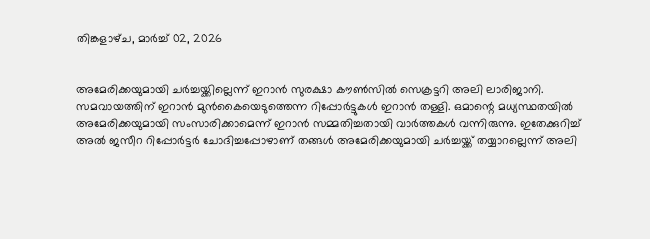തിങ്കളാഴ്‌ച, മാർച്ച് 02, 2026


അമേരിക്കയുമായി ചര്‍ച്ചയ്ക്കില്ലെന്ന് ഇറാന്‍ സുരക്ഷാ കൗണ്‍സില്‍ സെക്രട്ടറി അലി ലാരിജാനി. സമവായത്തിന് ഇറാന്‍ മുന്‍കൈയെടുത്തെന്ന റിപ്പോര്‍ട്ടുകള്‍ ഇറാന്‍ തള്ളി. ഒമാന്റെ മധ്യസ്ഥതയില്‍ അമേരിക്കയുമായി സംസാരിക്കാമെന്ന് ഇറാന്‍ സമ്മതിച്ചതായി വാര്‍ത്തകള്‍ വന്നിരുന്നു. ഇതേക്കുറിച്ച് അല്‍ ജസീറ റിപ്പോര്‍ട്ടര്‍ ചോദിച്ചപ്പോഴാണ് തങ്ങള്‍ അമേരിക്കയുമായി ചര്‍ച്ചയ്ക്ക് തയ്യാറല്ലെന്ന് അലി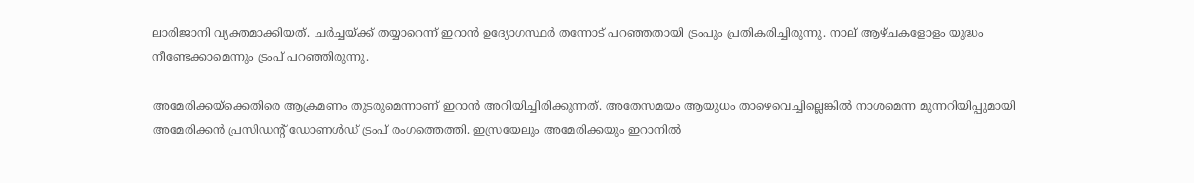ലാരിജാനി വ്യക്തമാക്കിയത്. ചര്‍ച്ചയ്ക്ക് തയ്യാറെന്ന് ഇറാന്‍ ഉദ്യോഗസ്ഥര്‍ തന്നോട് പറഞ്ഞതായി ട്രംപും പ്രതികരിച്ചിരുന്നു. നാല് ആഴ്ചകളോളം യുദ്ധം നീണ്ടേക്കാമെന്നും ട്രംപ് പറഞ്ഞിരുന്നു.

അമേരിക്കയ്‌ക്കെതിരെ ആക്രമണം തുടരുമെന്നാണ് ഇറാന്‍ അറിയിച്ചിരിക്കുന്നത്. അതേസമയം ആയുധം താഴെവെച്ചില്ലെങ്കില്‍ നാശമെന്ന മുന്നറിയിപ്പുമായി അമേരിക്കന്‍ പ്രസിഡന്റ് ഡോണള്‍ഡ് ട്രംപ് രംഗത്തെത്തി. ഇസ്രയേലും അമേരിക്കയും ഇറാനില്‍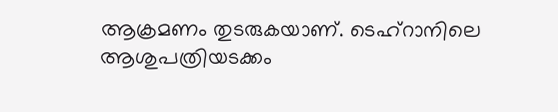ആക്രമണം തുടരുകയാണ്. ടെഹ്‌റാനിലെ ആശുപത്രിയടക്കം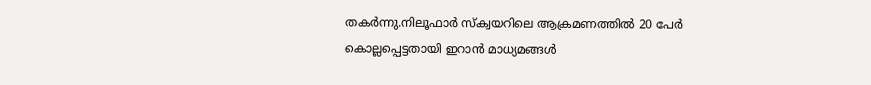തകര്‍ന്നു.നിലൂഫാര്‍ സ്‌ക്വയറിലെ ആക്രമണത്തില്‍ 20 പേര്‍ കൊല്ലപ്പെട്ടതായി ഇറാന്‍ മാധ്യമങ്ങള്‍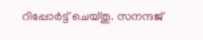റിപ്പോര്‍ട്ട് ചെയ്തു. സനന്ദജ്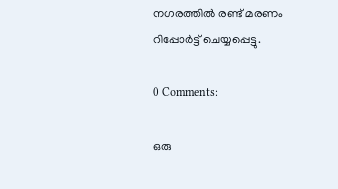നഗരത്തില്‍ രണ്ട് മരണം റിപ്പോര്‍ട്ട് ചെയ്യപ്പെട്ടു.

0 Comments:

ഒരു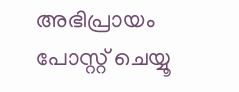അഭിപ്രായം പോസ്റ്റ് ചെയ്യൂ